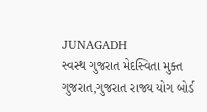JUNAGADH
સ્વસ્થ ગુજરાત મેદસ્વિતા મુક્ત ગુજરાત,ગુજરાત રાજ્ય યોગ બોર્ડ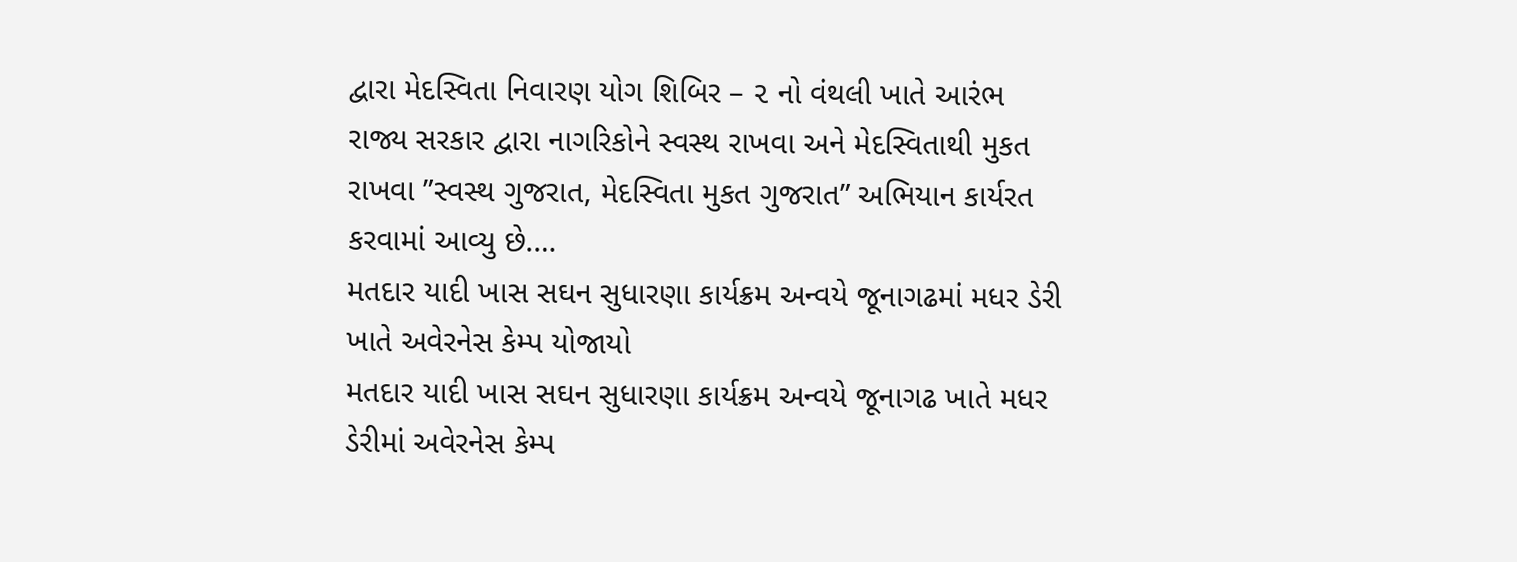દ્વારા મેદસ્વિતા નિવારણ યોગ શિબિર – ૨ નો વંથલી ખાતે આરંભ
રાજ્ય સરકાર દ્વારા નાગરિકોને સ્વસ્થ રાખવા અને મેદસ્વિતાથી મુકત રાખવા ”સ્વસ્થ ગુજરાત, મેદસ્વિતા મુકત ગુજરાત” અભિયાન કાર્યરત કરવામાં આવ્યુ છે.…
મતદાર યાદી ખાસ સઘન સુધારણા કાર્યક્રમ અન્વયે જૂનાગઢમાં મધર ડેરી ખાતે અવેરનેસ કેમ્પ યોજાયો
મતદાર યાદી ખાસ સઘન સુધારણા કાર્યક્રમ અન્વયે જૂનાગઢ ખાતે મધર ડેરીમાં અવેરનેસ કેમ્પ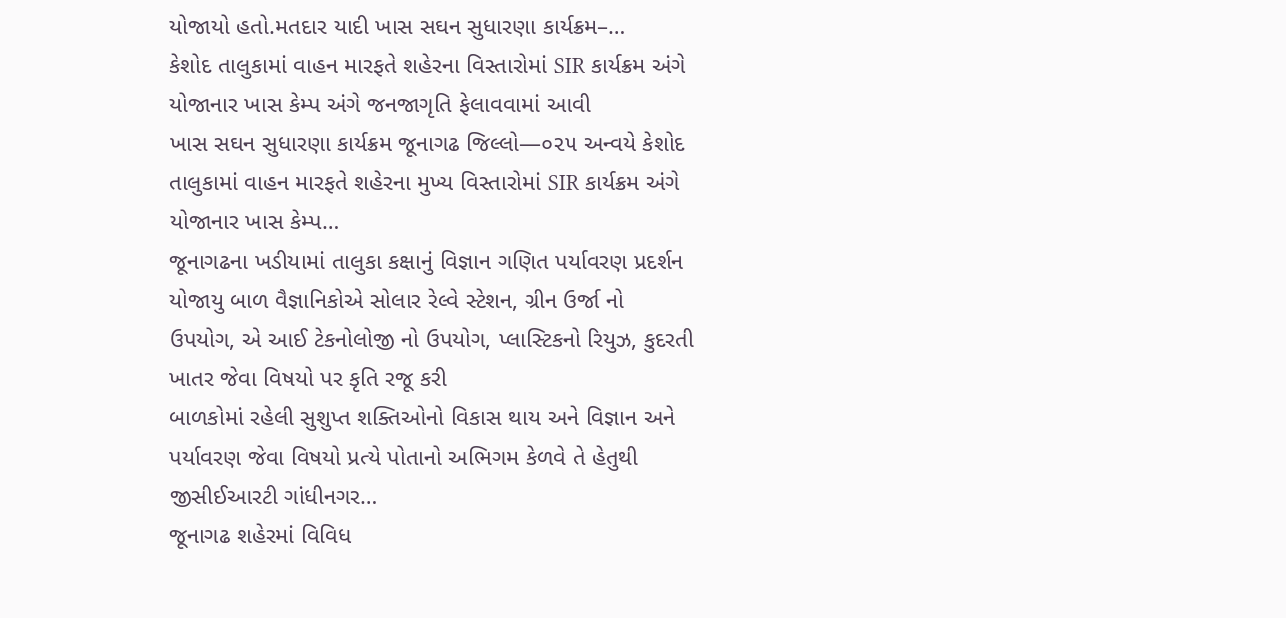યોજાયો હતો.મતદાર યાદી ખાસ સઘન સુધારણા કાર્યક્રમ–…
કેશોદ તાલુકામાં વાહન મારફતે શહેરના વિસ્તારોમાં SIR કાર્યક્રમ અંગે યોજાનાર ખાસ કેમ્પ અંગે જનજાગૃતિ ફેલાવવામાં આવી
ખાસ સઘન સુધારણા કાર્યક્રમ જૂનાગઢ જિલ્લો—૦૨૫ અન્વયે કેશોદ તાલુકામાં વાહન મારફતે શહેરના મુખ્ય વિસ્તારોમાં SIR કાર્યક્રમ અંગે યોજાનાર ખાસ કેમ્પ…
જૂનાગઢના ખડીયામાં તાલુકા કક્ષાનું વિજ્ઞાન ગણિત પર્યાવરણ પ્રદર્શન યોજાયુ બાળ વૈજ્ઞાનિકોએ સોલાર રેલ્વે સ્ટેશન, ગ્રીન ઉર્જા નો ઉપયોગ, એ આઈ ટેકનોલોજી નો ઉપયોગ, પ્લાસ્ટિકનો રિયુઝ, કુદરતી ખાતર જેવા વિષયો પર કૃતિ રજૂ કરી
બાળકોમાં રહેલી સુશુપ્ત શક્તિઓનો વિકાસ થાય અને વિજ્ઞાન અને પર્યાવરણ જેવા વિષયો પ્રત્યે પોતાનો અભિગમ કેળવે તે હેતુથી જીસીઈઆરટી ગાંધીનગર…
જૂનાગઢ શહેરમાં વિવિધ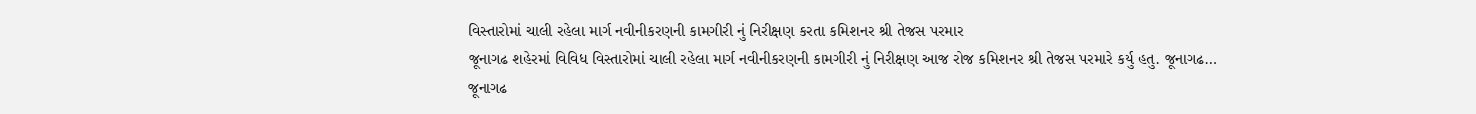વિસ્તારોમાં ચાલી રહેલા માર્ગ નવીનીકરણની કામગીરી નું નિરીક્ષણ કરતા કમિશનર શ્રી તેજસ પરમાર
જૂનાગઢ શહેરમાં વિવિધ વિસ્તારોમાં ચાલી રહેલા માર્ગ નવીનીકરણની કામગીરી નું નિરીક્ષણ આજ રોજ કમિશનર શ્રી તેજસ પરમારે કર્યુ હતુ. જૂનાગઢ…
જૂનાગઢ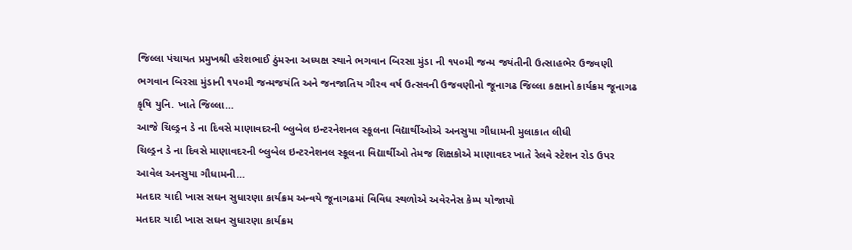જિલ્લા પંચાયત પ્રમુખશ્રી હરેશભાઈ ઠુંમરના અધ્યક્ષ સ્થાને ભગવાન બિરસા મુંડા ની ૧૫૦મી જન્મ જયંતીની ઉત્સાહભેર ઉજવણી
ભગવાન બિરસા મુંડાની ૧૫૦મી જન્મજયંતિ અને જનજાતિય ગૌરવ વર્ષ ઉત્સવની ઉજવણીનો જૂનાગઢ જિલ્લા કક્ષાનો કાર્યક્રમ જૂનાગઢ કૃષિ યુનિ. ખાતે જિલ્લા…
આજે ચિલ્ડ્રન ડે ના દિવસે માણાવદરની બ્લુબેલ ઇન્ટરનેશનલ સ્કૂલના વિદ્યાર્થીઓએ અનસુયા ગૌધામની મુલાકાત લીધી
ચિલ્ડ્રન ડે ના દિવસે માણાવદરની બ્લુબેલ ઇન્ટરનેશનલ સ્કૂલના વિદ્યાર્થીઓ તેમજ શિક્ષકોએ માણાવદર ખાતે રેલવે સ્ટેશન રોડ ઉપર આવેલ અનસુયા ગૌધામની…
મતદાર યાદી ખાસ સઘન સુધારણા કાર્યક્રમ અન્વયે જૂનાગઢમાં વિવિધ સ્થળોએ અવેરનેસ કેમ્પ યોજાયો
મતદાર યાદી ખાસ સઘન સુધારણા કાર્યક્રમ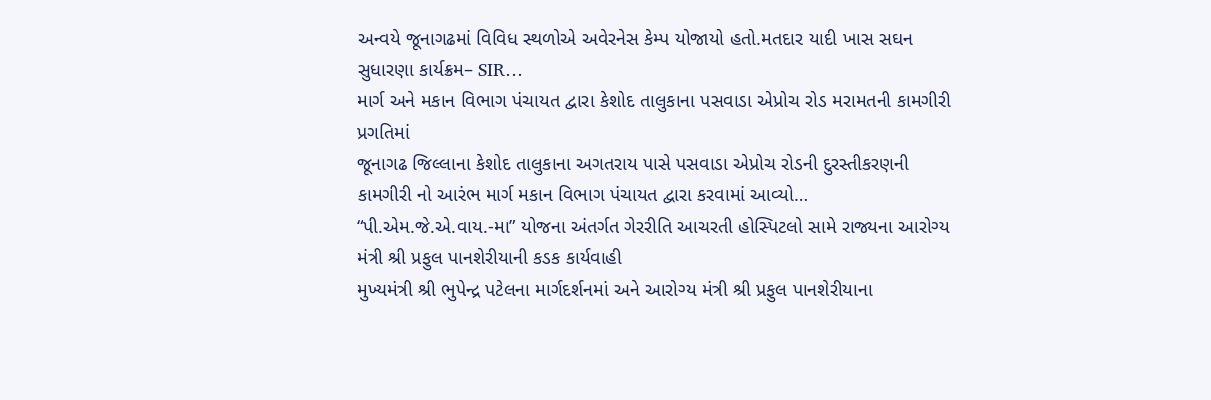અન્વયે જૂનાગઢમાં વિવિધ સ્થળોએ અવેરનેસ કેમ્પ યોજાયો હતો.મતદાર યાદી ખાસ સઘન સુધારણા કાર્યક્રમ– SIR…
માર્ગ અને મકાન વિભાગ પંચાયત દ્વારા કેશોદ તાલુકાના પસવાડા એપ્રોચ રોડ મરામતની કામગીરી પ્રગતિમાં
જૂનાગઢ જિલ્લાના કેશોદ તાલુકાના અગતરાય પાસે પસવાડા એપ્રોચ રોડની દુરસ્તીકરણની કામગીરી નો આરંભ માર્ગ મકાન વિભાગ પંચાયત દ્વારા કરવામાં આવ્યો…
“પી.એમ.જે.એ.વાય.-મા” યોજના અંતર્ગત ગેરરીતિ આચરતી હોસ્પિટલો સામે રાજ્યના આરોગ્ય મંત્રી શ્રી પ્રફુલ પાનશેરીયાની કડક કાર્યવાહી
મુખ્યમંત્રી શ્રી ભુપેન્દ્ર પટેલના માર્ગદર્શનમાં અને આરોગ્ય મંત્રી શ્રી પ્રફુલ પાનશેરીયાના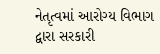નેતૃત્વમાં આરોગ્ય વિભાગ દ્વારા સરકારી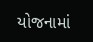યોજનામાં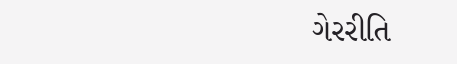ગેરરીતિ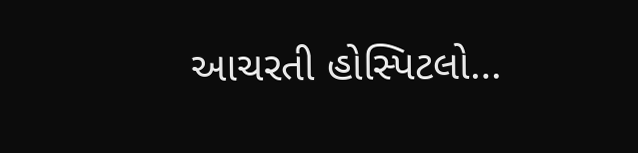આચરતી હોસ્પિટલો…